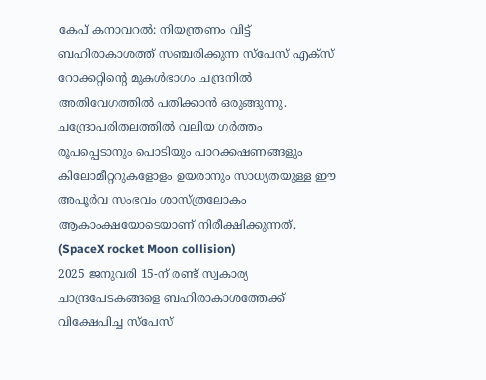കേപ് കനാവറൽ: നിയന്ത്രണം വിട്ട് ബഹിരാകാശത്ത് സഞ്ചരിക്കുന്ന സ്പേസ് എക്സ് റോക്കറ്റിന്റെ മുകൾഭാഗം ചന്ദ്രനിൽ അതിവേഗത്തിൽ പതിക്കാൻ ഒരുങ്ങുന്നു. ചന്ദ്രോപരിതലത്തിൽ വലിയ ഗർത്തം രൂപപ്പെടാനും പൊടിയും പാറക്കഷണങ്ങളും കിലോമീറ്ററുകളോളം ഉയരാനും സാധ്യതയുള്ള ഈ അപൂർവ സംഭവം ശാസ്ത്രലോകം ആകാംക്ഷയോടെയാണ് നിരീക്ഷിക്കുന്നത്. (SpaceX rocket Moon collision)
2025 ജനുവരി 15-ന് രണ്ട് സ്വകാര്യ ചാന്ദ്രപേടകങ്ങളെ ബഹിരാകാശത്തേക്ക് വിക്ഷേപിച്ച സ്പേസ്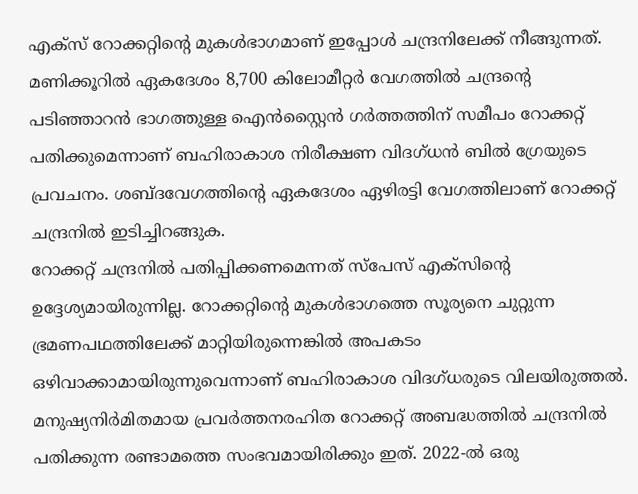എക്സ് റോക്കറ്റിന്റെ മുകൾഭാഗമാണ് ഇപ്പോൾ ചന്ദ്രനിലേക്ക് നീങ്ങുന്നത്. മണിക്കൂറിൽ ഏകദേശം 8,700 കിലോമീറ്റർ വേഗത്തിൽ ചന്ദ്രന്റെ പടിഞ്ഞാറൻ ഭാഗത്തുള്ള ഐൻസ്റ്റൈൻ ഗർത്തത്തിന് സമീപം റോക്കറ്റ് പതിക്കുമെന്നാണ് ബഹിരാകാശ നിരീക്ഷണ വിദഗ്ധൻ ബിൽ ഗ്രേയുടെ പ്രവചനം. ശബ്ദവേഗത്തിന്റെ ഏകദേശം ഏഴിരട്ടി വേഗത്തിലാണ് റോക്കറ്റ് ചന്ദ്രനിൽ ഇടിച്ചിറങ്ങുക.
റോക്കറ്റ് ചന്ദ്രനിൽ പതിപ്പിക്കണമെന്നത് സ്പേസ് എക്സിന്റെ ഉദ്ദേശ്യമായിരുന്നില്ല. റോക്കറ്റിന്റെ മുകൾഭാഗത്തെ സൂര്യനെ ചുറ്റുന്ന ഭ്രമണപഥത്തിലേക്ക് മാറ്റിയിരുന്നെങ്കിൽ അപകടം ഒഴിവാക്കാമായിരുന്നുവെന്നാണ് ബഹിരാകാശ വിദഗ്ധരുടെ വിലയിരുത്തൽ. മനുഷ്യനിർമിതമായ പ്രവർത്തനരഹിത റോക്കറ്റ് അബദ്ധത്തിൽ ചന്ദ്രനിൽ പതിക്കുന്ന രണ്ടാമത്തെ സംഭവമായിരിക്കും ഇത്. 2022-ൽ ഒരു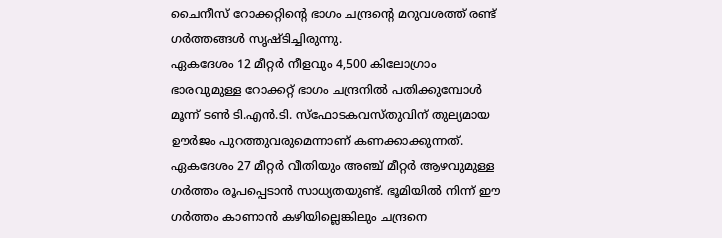ചൈനീസ് റോക്കറ്റിന്റെ ഭാഗം ചന്ദ്രന്റെ മറുവശത്ത് രണ്ട് ഗർത്തങ്ങൾ സൃഷ്ടിച്ചിരുന്നു.
ഏകദേശം 12 മീറ്റർ നീളവും 4,500 കിലോഗ്രാം ഭാരവുമുള്ള റോക്കറ്റ് ഭാഗം ചന്ദ്രനിൽ പതിക്കുമ്പോൾ മൂന്ന് ടൺ ടി.എൻ.ടി. സ്ഫോടകവസ്തുവിന് തുല്യമായ ഊർജം പുറത്തുവരുമെന്നാണ് കണക്കാക്കുന്നത്. ഏകദേശം 27 മീറ്റർ വീതിയും അഞ്ച് മീറ്റർ ആഴവുമുള്ള ഗർത്തം രൂപപ്പെടാൻ സാധ്യതയുണ്ട്. ഭൂമിയിൽ നിന്ന് ഈ ഗർത്തം കാണാൻ കഴിയില്ലെങ്കിലും ചന്ദ്രനെ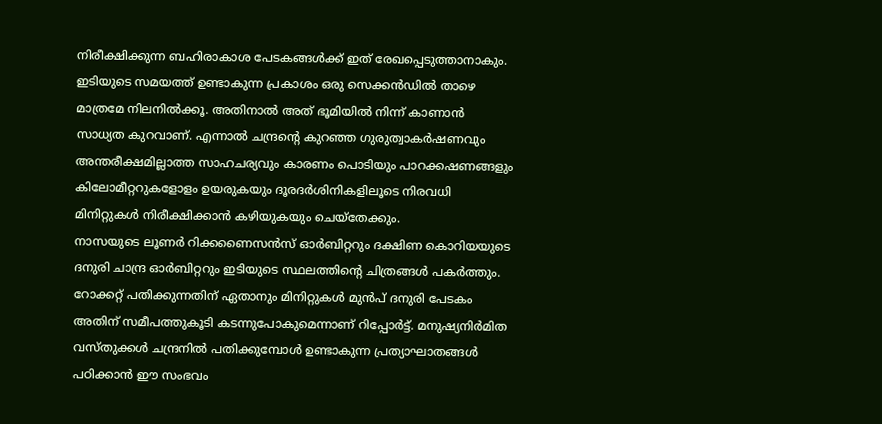നിരീക്ഷിക്കുന്ന ബഹിരാകാശ പേടകങ്ങൾക്ക് ഇത് രേഖപ്പെടുത്താനാകും. ഇടിയുടെ സമയത്ത് ഉണ്ടാകുന്ന പ്രകാശം ഒരു സെക്കൻഡിൽ താഴെ മാത്രമേ നിലനിൽക്കൂ. അതിനാൽ അത് ഭൂമിയിൽ നിന്ന് കാണാൻ സാധ്യത കുറവാണ്. എന്നാൽ ചന്ദ്രന്റെ കുറഞ്ഞ ഗുരുത്വാകർഷണവും അന്തരീക്ഷമില്ലാത്ത സാഹചര്യവും കാരണം പൊടിയും പാറക്കഷണങ്ങളും കിലോമീറ്ററുകളോളം ഉയരുകയും ദൂരദർശിനികളിലൂടെ നിരവധി മിനിറ്റുകൾ നിരീക്ഷിക്കാൻ കഴിയുകയും ചെയ്തേക്കും.
നാസയുടെ ലൂണർ റിക്കണൈസൻസ് ഓർബിറ്ററും ദക്ഷിണ കൊറിയയുടെ ദനുരി ചാന്ദ്ര ഓർബിറ്ററും ഇടിയുടെ സ്ഥലത്തിന്റെ ചിത്രങ്ങൾ പകർത്തും. റോക്കറ്റ് പതിക്കുന്നതിന് ഏതാനും മിനിറ്റുകൾ മുൻപ് ദനുരി പേടകം അതിന് സമീപത്തുകൂടി കടന്നുപോകുമെന്നാണ് റിപ്പോർട്ട്. മനുഷ്യനിർമിത വസ്തുക്കൾ ചന്ദ്രനിൽ പതിക്കുമ്പോൾ ഉണ്ടാകുന്ന പ്രത്യാഘാതങ്ങൾ പഠിക്കാൻ ഈ സംഭവം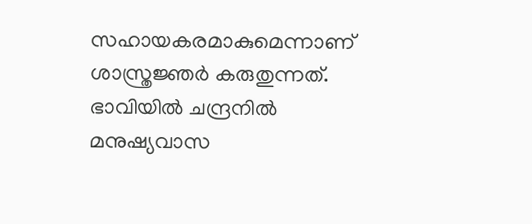സഹായകരമാകുമെന്നാണ് ശാസ്ത്രജ്ഞർ കരുതുന്നത്.
ഭാവിയിൽ ചന്ദ്രനിൽ മനുഷ്യവാസ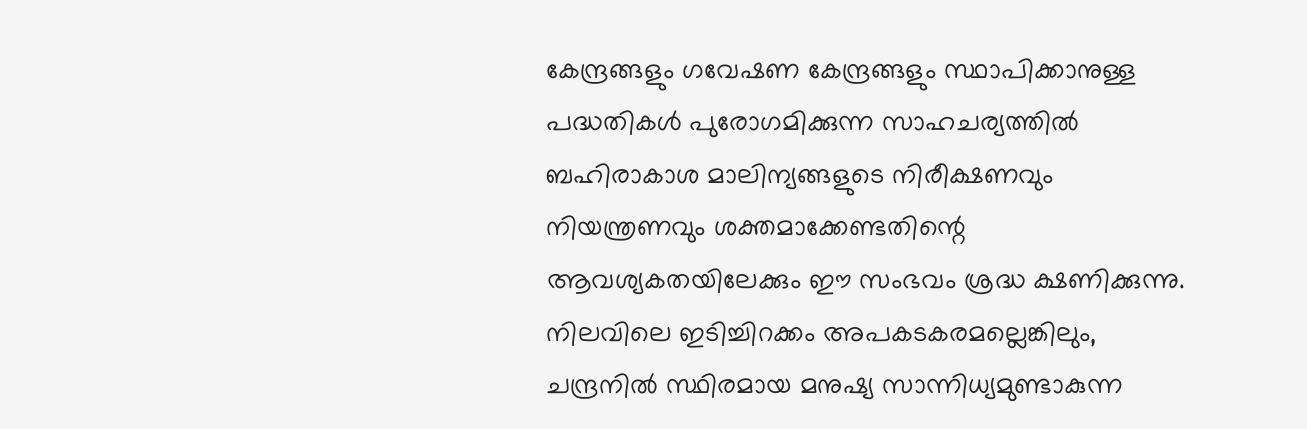കേന്ദ്രങ്ങളും ഗവേഷണ കേന്ദ്രങ്ങളും സ്ഥാപിക്കാനുള്ള പദ്ധതികൾ പുരോഗമിക്കുന്ന സാഹചര്യത്തിൽ ബഹിരാകാശ മാലിന്യങ്ങളുടെ നിരീക്ഷണവും നിയന്ത്രണവും ശക്തമാക്കേണ്ടതിന്റെ ആവശ്യകതയിലേക്കും ഈ സംഭവം ശ്രദ്ധ ക്ഷണിക്കുന്നു. നിലവിലെ ഇടിച്ചിറക്കം അപകടകരമല്ലെങ്കിലും, ചന്ദ്രനിൽ സ്ഥിരമായ മനുഷ്യ സാന്നിധ്യമുണ്ടാകുന്ന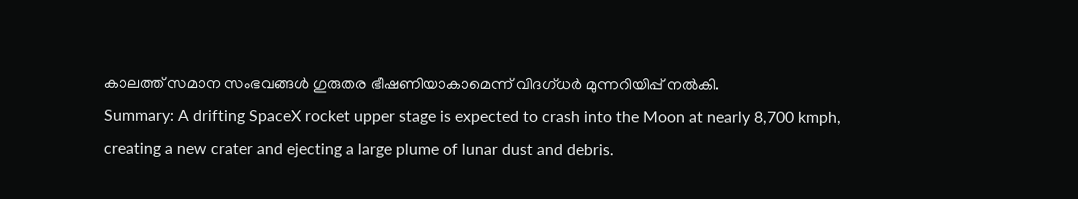കാലത്ത് സമാന സംഭവങ്ങൾ ഗുരുതര ഭീഷണിയാകാമെന്ന് വിദഗ്ധർ മുന്നറിയിപ്പ് നൽകി.
Summary: A drifting SpaceX rocket upper stage is expected to crash into the Moon at nearly 8,700 kmph, creating a new crater and ejecting a large plume of lunar dust and debris.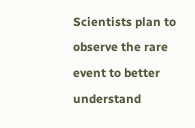Scientists plan to observe the rare event to better understand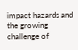impact hazards and the growing challenge of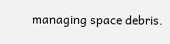managing space debris.